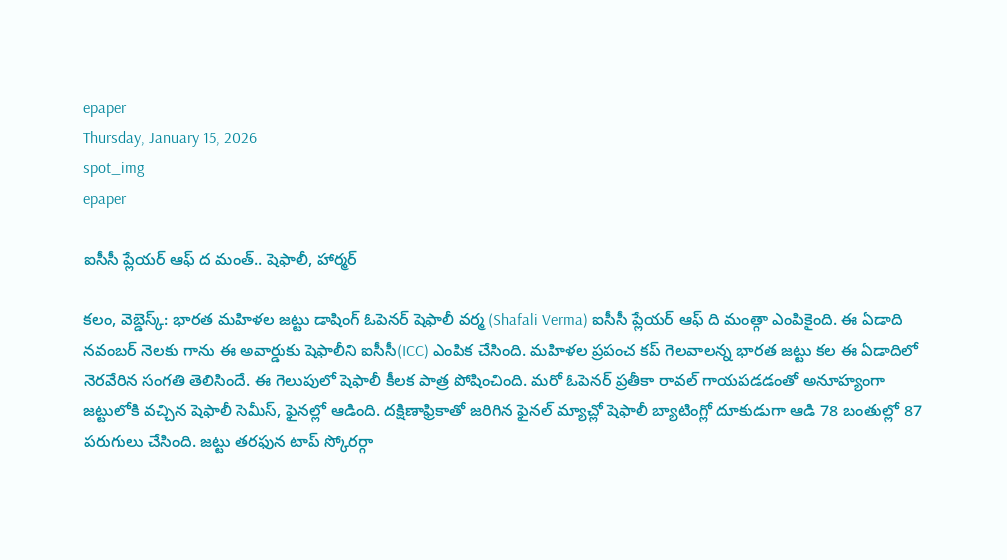epaper
Thursday, January 15, 2026
spot_img
epaper

ఐసీసీ ప్లేయర్ ఆఫ్ ద మంత్.. షెఫాలీ, హార్మర్

కలం, వెబ్డెస్క్: భారత మహిళల జట్టు డాషింగ్ ఓపెనర్ షెఫాలీ వర్మ (Shafali Verma) ఐసీసీ ప్లేయర్ ఆఫ్ ది మంత్గా ఎంపికైంది. ఈ ఏడాది నవంబర్ నెలకు గాను ఈ అవార్డుకు షెఫాలీని ఐసీసీ(ICC) ఎంపిక చేసింది. మహిళల ప్రపంచ కప్ గెలవాలన్న భారత జట్టు కల ఈ ఏడాదిలో నెరవేరిన సంగతి తెలిసిందే. ఈ గెలుపులో షెఫాలీ కీలక పాత్ర పోషించింది. మరో ఓపెనర్ ప్రతీకా రావల్ గాయపడడంతో అనూహ్యంగా జట్టులోకి వచ్చిన షెఫాలీ సెమీస్, ఫైనల్లో ఆడింది. దక్షిణాఫ్రికాతో జరిగిన ఫైనల్ మ్యాచ్లో షెఫాలీ బ్యాటింగ్లో దూకుడుగా ఆడి 78 బంతుల్లో 87 పరుగులు చేసింది. జట్టు తరఫున టాప్ స్కోరర్గా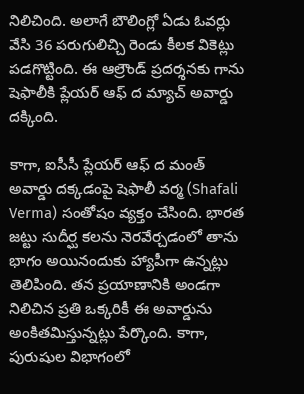నిలిచింది. అలాగే బౌలింగ్లో ఏడు ఓవర్లు వేసి 36 పరుగులిచ్చి రెండు కీలక వికెట్లు పడగొట్టింది. ఈ ఆల్రౌండ్ ప్రదర్శనకు గాను షెఫాలీకి ప్లేయర్ ఆఫ్ ద మ్యాచ్ అవార్డు దక్కింది.

కాగా, ఐసీసీ ప్లేయర్ ఆఫ్ ద మంత్ అవార్డు దక్కడంపై షెఫాలీ వర్మ (Shafali Verma) సంతోషం వ్యక్తం చేసింది. భారత జట్టు సుదీర్ఘ కలను నెరవేర్చడంలో తాను భాగం అయినందుకు హ్యాపీగా ఉన్నట్లు తెలిపింది. తన ప్రయాణానికి అండగా నిలిచిన ప్రతి ఒక్కరికీ ఈ అవార్డును అంకితమిస్తున్నట్లు పేర్కొంది. కాగా, పురుషుల విభాగంలో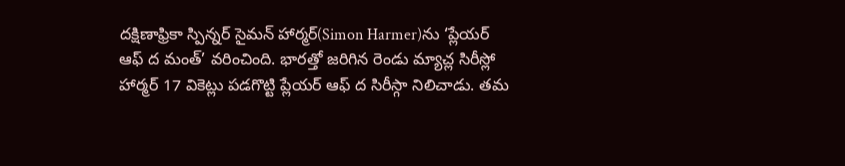దక్షిణాఫ్రికా స్పిన్నర్ సైమన్ హార్మర్(Simon Harmer)ను ‘ప్లేయర్ ఆఫ్ ద మంత్’ వరించింది. భారత్తో జరిగిన రెండు మ్యాచ్ల సిరీస్లో హార్మర్ 17 వికెట్లు పడగొట్టి ప్లేయర్ ఆఫ్ ద సిరీస్గా నిలిచాడు. తమ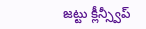జట్టు క్లీన్స్వీప్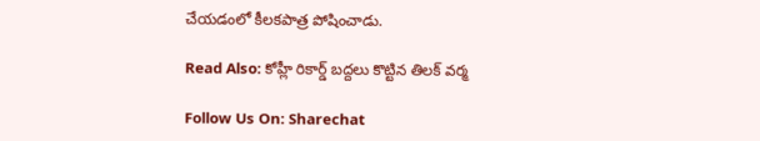చేయడంలో కీలకపాత్ర పోషించాడు.

Read Also: కోహ్లీ రికార్డ్ బద్దలు కొట్టిన తిలక్ వర్మ

Follow Us On: Sharechat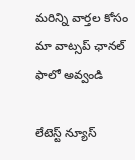మ‌రిన్ని వార్త‌ల కోసం మా వాట్స‌ప్ ఛాన‌ల్ ఫాలో అవ్వండి

లేటెస్ట్ న్యూస్‌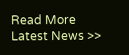Read More Latest News >>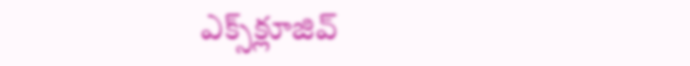ఎక్స్‌క్లూజివ్‌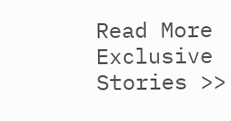Read More Exclusive Stories >>